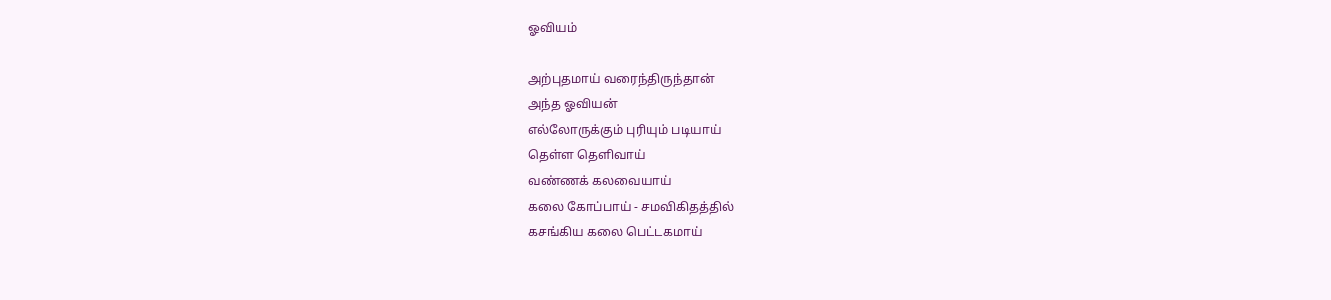ஓவியம்

அற்புதமாய் வரைந்திருந்தான்
அந்த ஓவியன்
எல்லோருக்கும் புரியும் படியாய்
தெள்ள தெளிவாய்
வண்ணக் கலவையாய்
கலை கோப்பாய் - சமவிகிதத்தில்
கசங்கிய கலை பெட்டகமாய்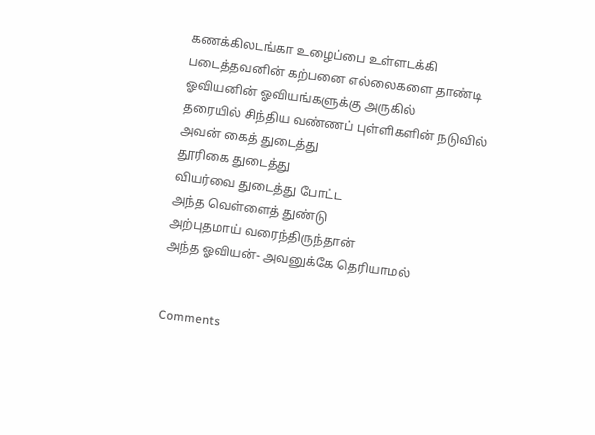கணக்கிலடங்கா உழைப்பை உள்ளடக்கி
படைத்தவனின் கற்பனை எல்லைகளை தாண்டி
ஓவியனின் ஓவியங்களுக்கு அருகில்
தரையில் சிந்திய வண்ணப் புள்ளிகளின் நடுவில்
அவன் கைத் துடைத்து
தூரிகை துடைத்து
வியர்வை துடைத்து போட்ட
அந்த வெள்ளைத் துண்டு
அற்புதமாய் வரைந்திருந்தான்
அந்த ஓவியன்- அவனுக்கே தெரியாமல்


Comments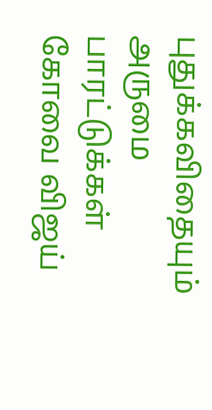புதுக்கவிதையும் அருமை
பாரட்டுக்கள்
கோவை விஜய்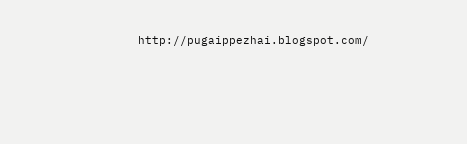http://pugaippezhai.blogspot.com/